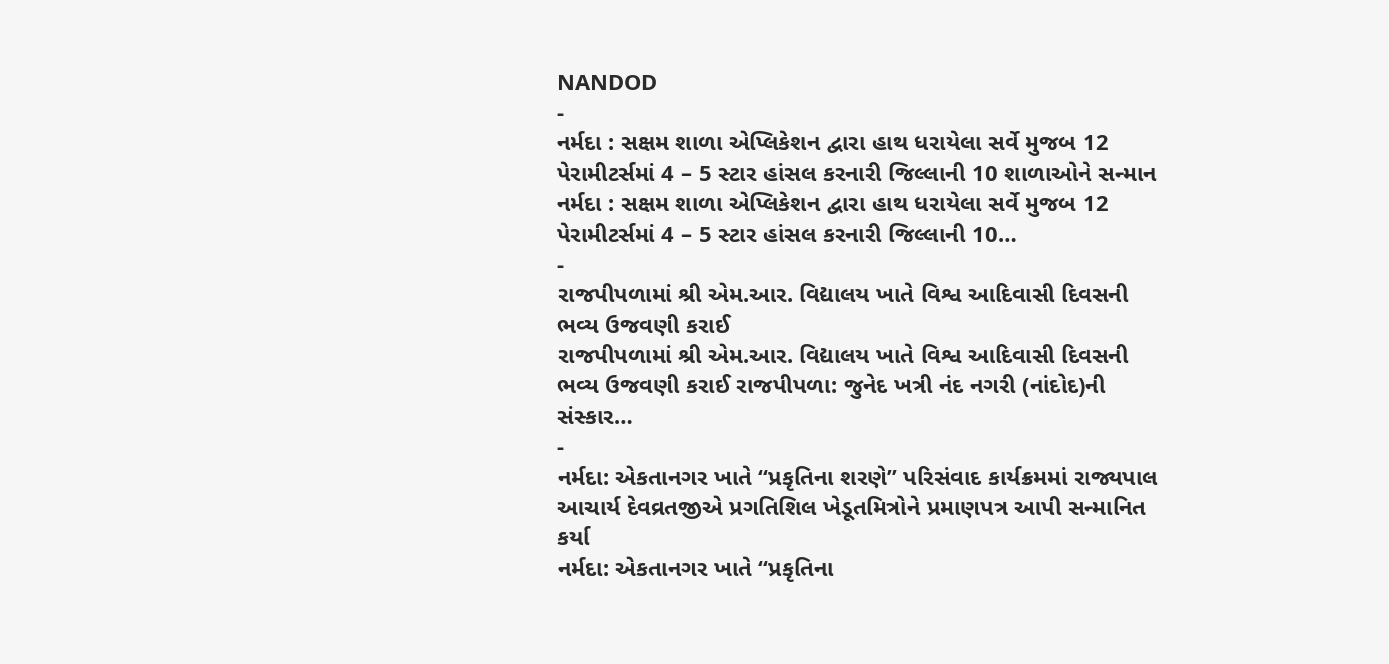NANDOD
-
નર્મદા : સક્ષમ શાળા એપ્લિકેશન દ્વારા હાથ ધરાયેલા સર્વે મુજબ 12 પેરામીટર્સમાં 4 – 5 સ્ટાર હાંસલ કરનારી જિલ્લાની 10 શાળાઓને સન્માન
નર્મદા : સક્ષમ શાળા એપ્લિકેશન દ્વારા હાથ ધરાયેલા સર્વે મુજબ 12 પેરામીટર્સમાં 4 – 5 સ્ટાર હાંસલ કરનારી જિલ્લાની 10…
-
રાજપીપળામાં શ્રી એમ.આર. વિદ્યાલય ખાતે વિશ્વ આદિવાસી દિવસની ભવ્ય ઉજવણી કરાઈ
રાજપીપળામાં શ્રી એમ.આર. વિદ્યાલય ખાતે વિશ્વ આદિવાસી દિવસની ભવ્ય ઉજવણી કરાઈ રાજપીપળા: જુનેદ ખત્રી નંદ નગરી (નાંદોદ)ની સંસ્કાર…
-
નર્મદા: એકતાનગર ખાતે “પ્રકૃતિના શરણે” પરિસંવાદ કાર્યક્રમમાં રાજ્યપાલ આચાર્ય દેવવ્રતજીએ પ્રગતિશિલ ખેડૂતમિત્રોને પ્રમાણપત્ર આપી સન્માનિત કર્યા
નર્મદા: એકતાનગર ખાતે “પ્રકૃતિના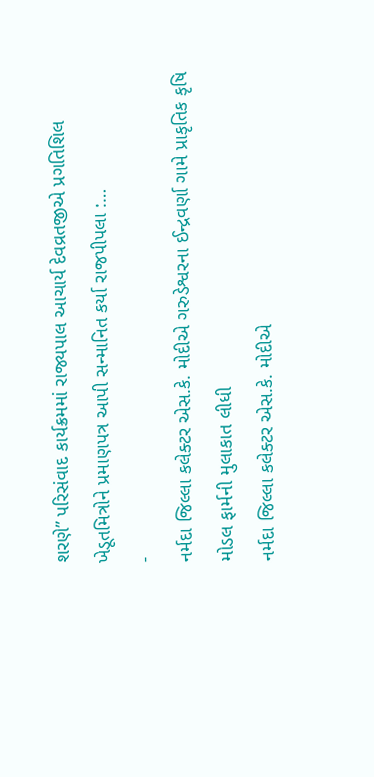શરણે” પરિસંવાદ કાર્યક્રમમાં રાજ્યપાલ આચાર્ય દેવવ્રતજીએ પ્રગતિશિલ ખેડૂતમિત્રોને પ્રમાણપત્ર આપી સન્માનિત કર્યા રાજપીપલા :…
-
નર્મદા જિલ્લા કલેક્ટર એસ.કે. મોદીએ ગરુડેશ્વરના ઈન્દ્રવર્ણા ગામે પ્રાકૃતિક કૃષિ મોડલ ફાર્મની મુલાકાત લીધી
નર્મદા જિલ્લા કલેક્ટર એસ.કે. મોદીએ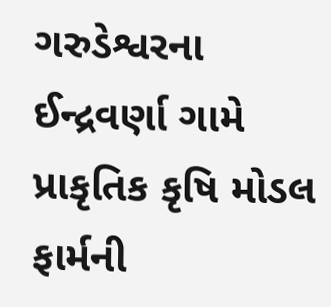ગરુડેશ્વરના ઈન્દ્રવર્ણા ગામે પ્રાકૃતિક કૃષિ મોડલ ફાર્મની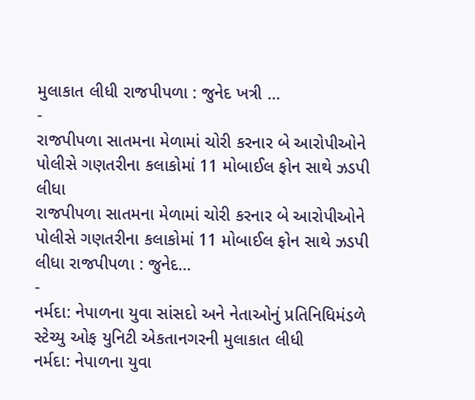મુલાકાત લીધી રાજપીપળા : જુનેદ ખત્રી …
-
રાજપીપળા સાતમના મેળામાં ચોરી કરનાર બે આરોપીઓને પોલીસે ગણતરીના કલાકોમાં 11 મોબાઈલ ફોન સાથે ઝડપી લીધા
રાજપીપળા સાતમના મેળામાં ચોરી કરનાર બે આરોપીઓને પોલીસે ગણતરીના કલાકોમાં 11 મોબાઈલ ફોન સાથે ઝડપી લીધા રાજપીપળા : જુનેદ…
-
નર્મદા: નેપાળના યુવા સાંસદો અને નેતાઓનું પ્રતિનિધિમંડળે સ્ટેચ્યુ ઓફ યુનિટી એકતાનગરની મુલાકાત લીધી
નર્મદા: નેપાળના યુવા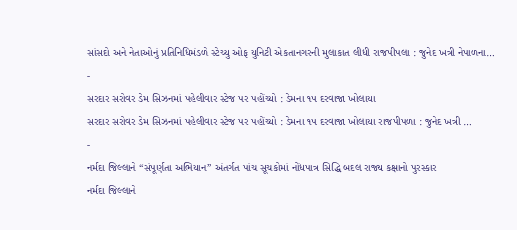સાંસદો અને નેતાઓનું પ્રતિનિધિમંડળે સ્ટેચ્યુ ઓફ યુનિટી એકતાનગરની મુલાકાત લીધી રાજપીપલા : જુનેદ ખત્રી નેપાળના…
-
સરદાર સરોવર ડેમ સિઝનમાં પહેલીવાર સ્ટેજ પર પહોંચ્યો : ડેમના ૧૫ દરવાજા ખોલાયા
સરદાર સરોવર ડેમ સિઝનમાં પહેલીવાર સ્ટેજ પર પહોંચ્યો : ડેમના ૧૫ દરવાજા ખોલાયા રાજપીપળા : જુનેદ ખત્રી …
-
નર્મદા જિલ્લાને “સંપૂર્ણતા અભિયાન” અંતર્ગત પાંચ સૂચકોમાં નોંધપાત્ર સિદ્ધિ બદલ રાજ્ય કક્ષાનો પુરસ્કાર
નર્મદા જિલ્લાને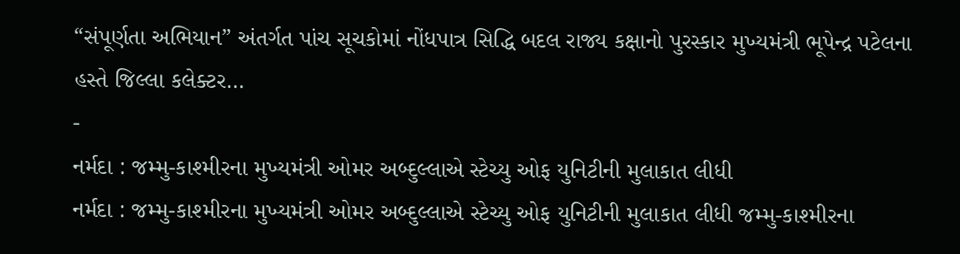“સંપૂર્ણતા અભિયાન” અંતર્ગત પાંચ સૂચકોમાં નોંધપાત્ર સિદ્ધિ બદલ રાજ્ય કક્ષાનો પુરસ્કાર મુખ્યમંત્રી ભૂપેન્દ્ર પટેલના હસ્તે જિલ્લા કલેક્ટર…
-
નર્મદા : જમ્મુ-કાશ્મીરના મુખ્યમંત્રી ઓમર અબ્દુલ્લાએ સ્ટેચ્યુ ઓફ યુનિટીની મુલાકાત લીધી
નર્મદા : જમ્મુ-કાશ્મીરના મુખ્યમંત્રી ઓમર અબ્દુલ્લાએ સ્ટેચ્યુ ઓફ યુનિટીની મુલાકાત લીધી જમ્મુ-કાશ્મીરના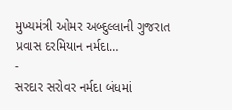મુખ્યમંત્રી ઓમર અબ્દુલ્લાની ગુજરાત પ્રવાસ દરમિયાન નર્મદા…
-
સરદાર સરોવર નર્મદા બંધમાં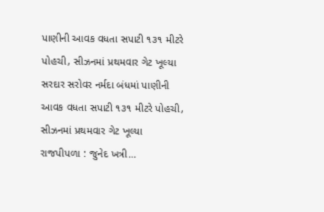પાણીની આવક વધતા સપાટી ૧૩૧ મીટરે પોહચી, સીઝનમાં પ્રથમવાર ગેટ ખૂલ્યા
સરદાર સરોવર નર્મદા બંધમાં પાણીની આવક વધતા સપાટી ૧૩૧ મીટરે પોહચી, સીઝનમાં પ્રથમવાર ગેટ ખૂલ્યા રાજપીપળા : જુનેદ ખત્રી…